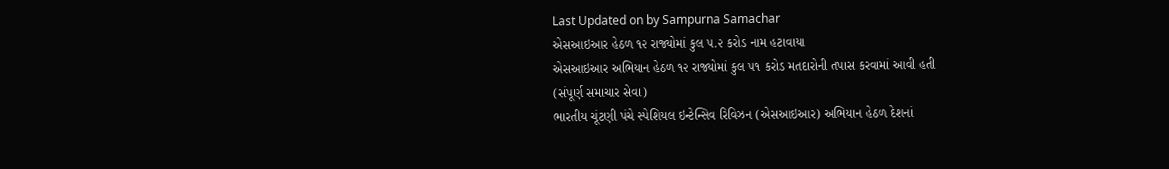Last Updated on by Sampurna Samachar
એસઆઇઆર હેઠળ ૧૨ રાજ્યોમાં કુલ ૫.૨ કરોડ નામ હટાવાયા
એસઆઇઆર અભિયાન હેઠળ ૧૨ રાજ્યોમાં કુલ ૫૧ કરોડ મતદારોની તપાસ કરવામાં આવી હતી
(સંપૂર્ણ સમાચાર સેવા)
ભારતીય ચૂંટણી પંચે સ્પેશિયલ ઇન્ટેન્સિવ રિવિઝન (એસઆઇઆર) અભિયાન હેઠળ દેશનાં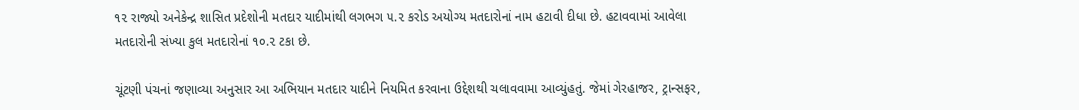૧૨ રાજ્યો અનેકેન્દ્ર શાસિત પ્રદેશોની મતદાર યાદીમાંથી લગભગ ૫.૨ કરોડ અયોગ્ય મતદારોનાં નામ હટાવી દીધા છે. હટાવવામાં આવેલા મતદારોની સંખ્યા કુલ મતદારોનાં ૧૦.૨ ટકા છે.

ચૂંટણી પંચનાં જણાવ્યા અનુસાર આ અભિયાન મતદાર યાદીને નિયમિત કરવાના ઉદ્દેશથી ચલાવવામા આવ્યુંહતું. જેમાં ગેરહાજર, ટ્રાન્સફર,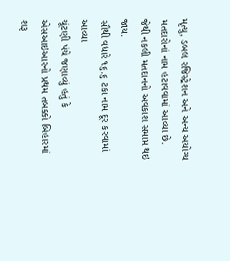મૃત્યુ, ડબલ રજિસ્ટ્રેશન અને અન્ય અયોગ્ય મતદારોનાં નામ હટાવવામાં આવ્યા છે. જેથી નકલી મતદાનનો અવકાશ સમાપ્ત થઇ જાય.
સૌથી વધારે ૧૬.૬ ટકા નામ દૂર કરવામાં આવ્યા
ચૂંટણી પંચે જણાવ્યું હતું કે એસઆઇઆરનો પ્રથમ તબક્કો બિહારમાં શરૂ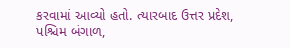કરવામાં આવ્યો હતો. ત્યારબાદ ઉત્તર પ્રદેશ, પશ્ચિમ બંગાળ,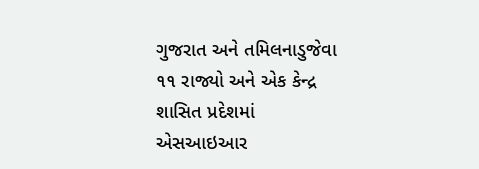ગુજરાત અને તમિલનાડુજેવા ૧૧ રાજ્યો અને એક કેન્દ્ર શાસિત પ્રદેશમાં એસઆઇઆર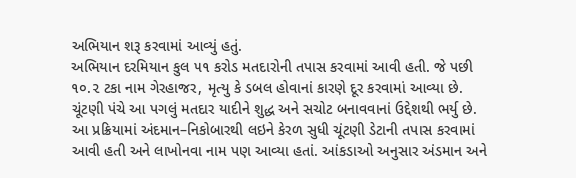અભિયાન શરૂ કરવામાં આવ્યું હતું.
અભિયાન દરમિયાન કુલ ૫૧ કરોડ મતદારોની તપાસ કરવામાં આવી હતી. જે પછી ૧૦.૨ ટકા નામ ગેરહાજર, મૃત્યુ કે ડબલ હોવાનાં કારણે દૂર કરવામાં આવ્યા છે. ચૂંટણી પંચે આ પગલું મતદાર યાદીને શુદ્ધ અને સચોટ બનાવવાનાં ઉદ્દેશથી ભર્યુ છે.
આ પ્રક્રિયામાં અંદમાન–નિકોબારથી લઇને કેરળ સુધી ચૂંટણી ડેટાની તપાસ કરવામાં આવી હતી અને લાખોનવા નામ પણ આવ્યા હતાં. આંકડાઓ અનુસાર અંડમાન અને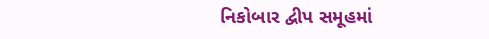નિકોબાર દ્વીપ સમૂહમાં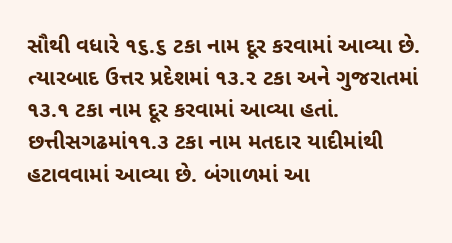સૌથી વધારે ૧૬.૬ ટકા નામ દૂર કરવામાં આવ્યા છે.
ત્યારબાદ ઉત્તર પ્રદેશમાં ૧૩.૨ ટકા અને ગુજરાતમાં ૧૩.૧ ટકા નામ દૂર કરવામાં આવ્યા હતાં. છત્તીસગઢમાં૧૧.૩ ટકા નામ મતદાર યાદીમાંથી હટાવવામાં આવ્યા છે. બંગાળમાં આ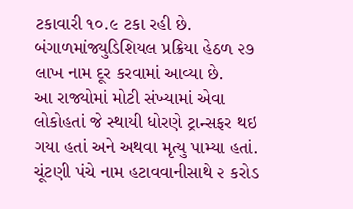ટકાવારી ૧૦.૯ ટકા રહી છે. બંગાળમાંજ્યુડિશિયલ પ્રક્રિયા હેઠળ ૨૭ લાખ નામ દૂર કરવામાં આવ્યા છે.
આ રાજ્યોમાં મોટી સંખ્યામાં એવા લોકોહતાં જે સ્થાયી ધોરણે ટ્રાન્સફર થઇ ગયા હતાં અને અથવા મૃત્યુ પામ્યા હતાં. ચૂંટણી પંચે નામ હટાવવાનીસાથે ૨ કરોડ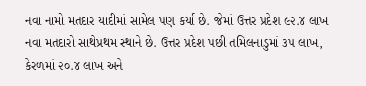નવા નામો મતદાર યાદીમાં સામેલ પણ કર્યા છે. જેમાં ઉત્તર પ્રદેશ ૯૨.૪ લાખ નવા મતદારો સાથેપ્રથમ સ્થાને છે. ઉત્તર પ્રદેશ પછી તમિલનાડુમાં ૩૫ લાખ, કેરળમાં ૨૦.૪ લાખ અને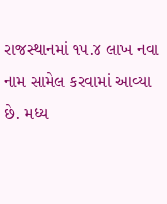રાજસ્થાનમાં ૧૫.૪ લાખ નવા નામ સામેલ કરવામાં આવ્યા છે. મધ્ય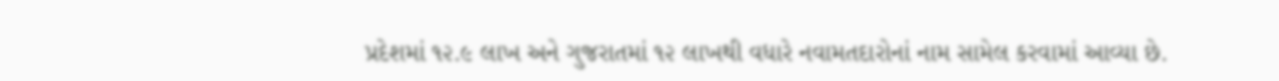પ્રદેશમાં ૧૨.૯ લાખ અને ગુજરાતમાં ૧૨ લાખથી વધારે નવામતદારોનાં નામ સામેલ કરવામાં આવ્યા છે.